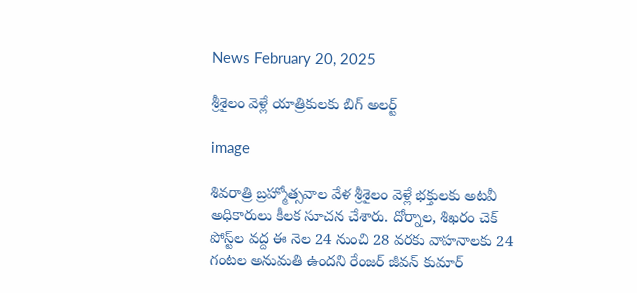News February 20, 2025

శ్రీశైలం వెళ్లే యాత్రికులకు బిగ్ అలర్ట్

image

శివరాత్రి బ్రహ్మోత్సవాల వేళ శ్రీశైలం వెళ్లే భక్తులకు అటవీ అధికారులు కీలక సూచన చేశారు. దోర్నాల, శిఖరం చెక్ పోస్ట్‌ల వద్ద ఈ నెల 24 నుంచి 28 వరకు వాహనాలకు 24 గంటల అనుమతి ఉందని రేంజర్ జీవన్ కుమార్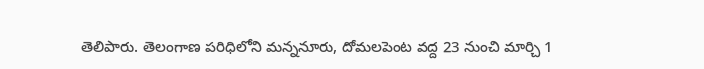తెలిపారు. తెలంగాణ పరిధిలోని మన్ననూరు, దోమలపెంట వద్ద 23 నుంచి మార్చి 1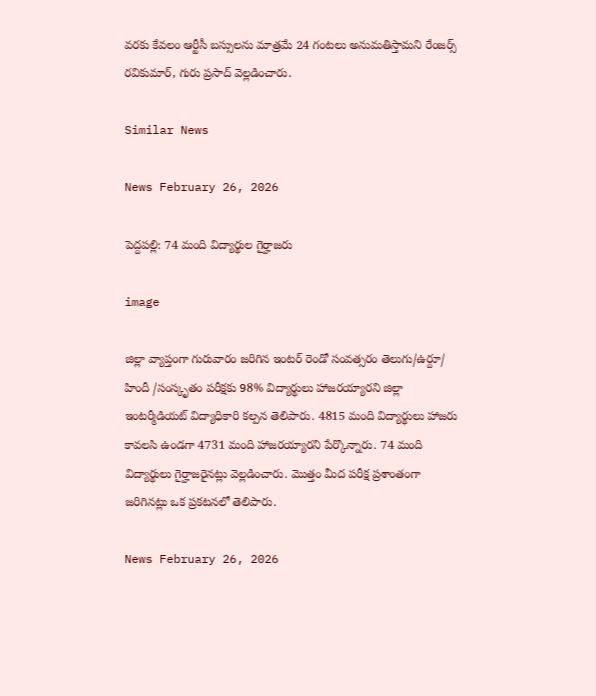వరకు కేవలం ఆర్టీసీ బస్సులను మాత్రమే 24 గంటలు అనుమతిస్తామని రేంజర్స్ రవికుమార్, గురు ప్రసాద్ వెల్లడించారు.

Similar News

News February 26, 2026

పెద్దపల్లి: 74 మంది విద్యార్థుల గైర్హాజరు

image

జిల్లా వ్యాప్తంగా గురువారం జరిగిన ఇంటర్ రెండో సంవత్సరం తెలుగు/ఉర్దూ/ హిందీ /సంస్కృతం పరీక్షకు 98% విద్యార్థులు హాజరయ్యారని జిల్లా ఇంటర్మీడియట్ విద్యాధికారి కల్పన తెలిపారు. 4815 మంది విద్యార్థులు హాజరు కావలసి ఉండగా 4731 మంది హాజరయ్యారని పేర్కొన్నారు. 74 మంది విద్యార్థులు గైర్హాజరైనట్లు వెల్లడించారు. మొత్తం మీద పరీక్ష ప్రశాంతంగా జరిగినట్లు ఒక ప్రకటనలో తెలిపారు.

News February 26, 2026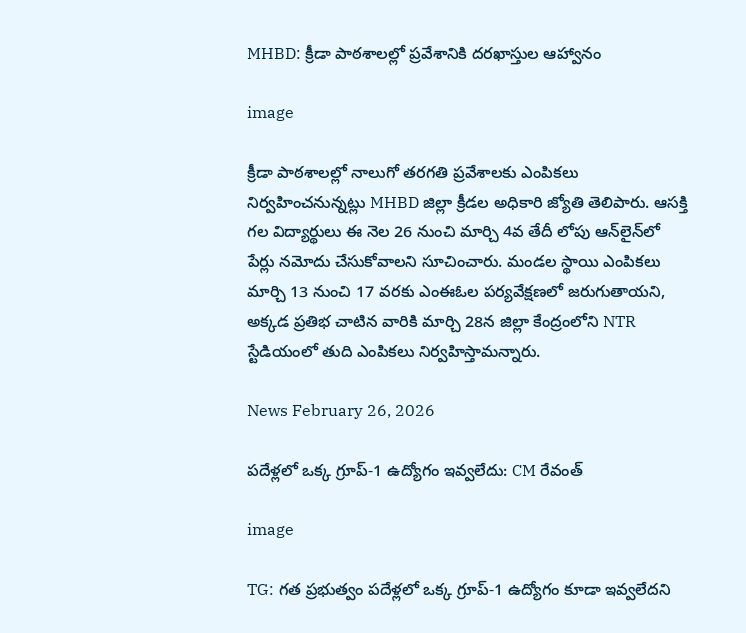MHBD: క్రీడా పాఠశాలల్లో ప్రవేశానికి దరఖాస్తుల ఆహ్వానం

image

క్రీడా పాఠశాలల్లో నాలుగో తరగతి ప్రవేశాలకు ఎంపికలు నిర్వహించనున్నట్లు MHBD జిల్లా క్రీడల అధికారి జ్యోతి తెలిపారు. ఆసక్తి గల విద్యార్థులు ఈ నెల 26 నుంచి మార్చి 4వ తేదీ లోపు ఆన్‌లైన్‌లో పేర్లు నమోదు చేసుకోవాలని సూచించారు. మండల స్థాయి ఎంపికలు మార్చి 13 నుంచి 17 వరకు ఎంఈఓల పర్యవేక్షణలో జరుగుతాయని, అక్కడ ప్రతిభ చాటిన వారికి మార్చి 28న జిల్లా కేంద్రంలోని NTR స్టేడియంలో తుది ఎంపికలు నిర్వహిస్తామన్నారు.

News February 26, 2026

పదేళ్లలో ఒక్క గ్రూప్-1 ఉద్యోగం ఇవ్వలేదు: CM రేవంత్

image

TG: గత ప్రభుత్వం పదేళ్లలో ఒక్క గ్రూప్-1 ఉద్యోగం కూడా ఇవ్వలేదని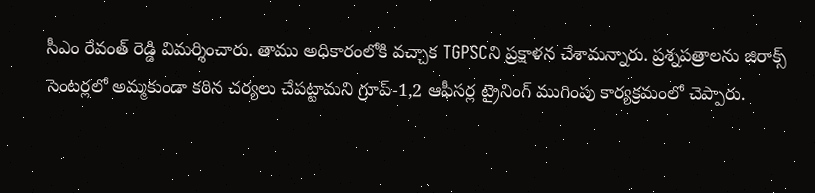సీఎం రేవంత్ రెడ్డి విమర్శించారు. తాము అధికారంలోకి వచ్చాక TGPSCని ప్రక్షాళన చేశామన్నారు. ప్రశ్నపత్రాలను జిరాక్స్ సెంటర్లలో అమ్మకుండా కఠిన చర్యలు చేపట్టామని గ్రూప్-1,2 ఆఫీసర్ల ట్రైనింగ్ ముగింపు కార్యక్రమంలో చెప్పారు.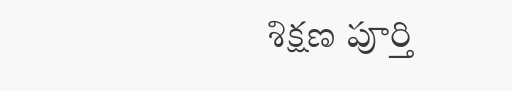శిక్షణ పూర్తి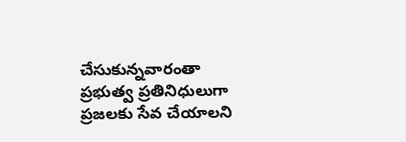చేసుకున్నవారంతా ప్రభుత్వ ప్రతినిధులుగా ప్రజలకు సేవ చేయాలని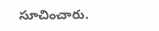సూచించారు.